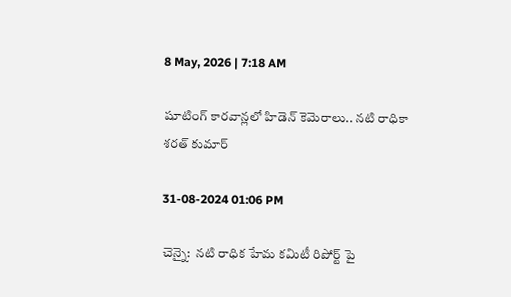8 May, 2026 | 7:18 AM

షూటింగ్ కారవాన్లలో హిడెన్ కెమెరాలు.. నటి రాధికా శరత్ కుమార్

31-08-2024 01:06 PM

చెన్నై:  నటి రాధిక హేమ కమిటీ రిపోర్ట్ పై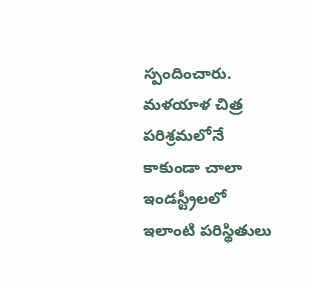స్పందించారు. మళయాళ చిత్ర పరిశ్రమలోనే కాకుండా చాలా ఇండస్ట్రీలలో  ఇలాంటి పరిస్థితులు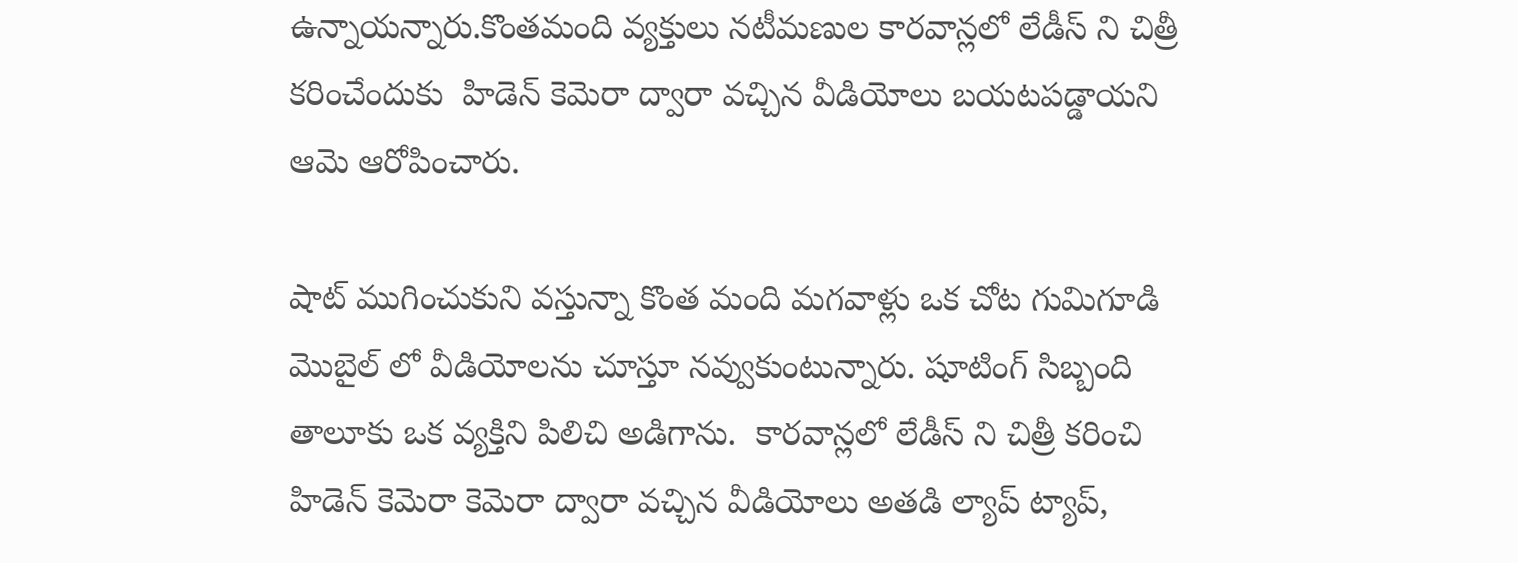ఉన్నాయన్నారు.కొంతమంది వ్యక్తులు నటీమణుల కారవాన్లలో లేడీస్ ని చిత్రీ కరించేందుకు  హిడెన్ కెమెరా ద్వారా వచ్చిన వీడియోలు బ‌య‌ట‌ప‌డ్డాయని ఆమె ఆరోపించారు.

షాట్ ముగించుకుని వస్తున్నా కొంత మంది మగవాళ్లు ఒక చోట గుమిగూడి  మొబైల్‌ లో వీడియోలను చూస్తూ నవ్వుకుంటున్నారు. షూటింగ్ సిబ్బంది తాలూకు ఒక వ్యక్తిని పిలిచి అడిగాను.  కారవాన్లలో లేడీస్ ని చిత్రీ కరించి  హిడెన్ కెమెరా కెమెరా ద్వారా వచ్చిన వీడియోలు అత‌డి ల్యాప్ ట్యాప్,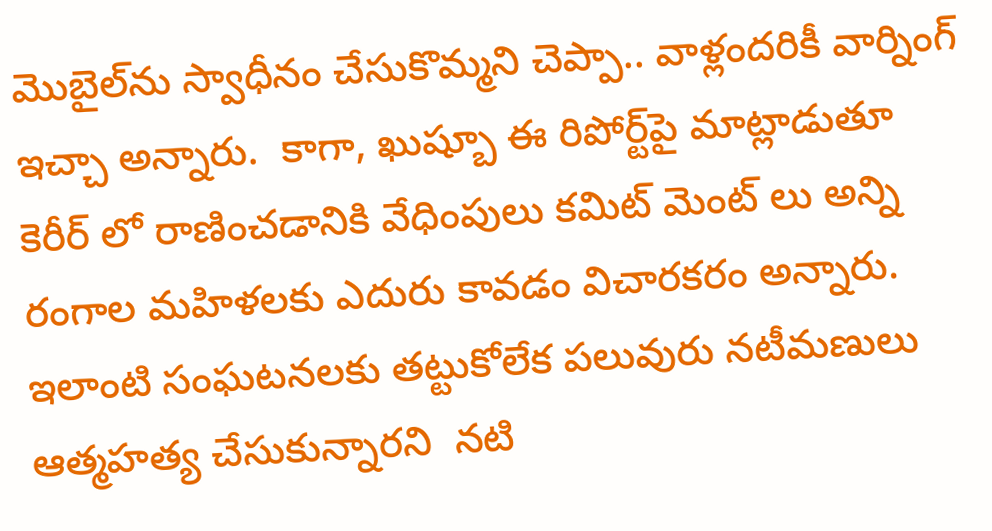మొబైల్‌ను స్వాధీనం చేసుకొమ్మని చెప్పా.. వాళ్లందరికీ వార్నింగ్ ఇచ్చా అన్నారు.  కాగా, ఖుష్బూ ఈ రిపోర్ట్‌పై మాట్లాడుతూ కెరీర్ లో రాణించడానికి వేధింపులు కమిట్ మెంట్ లు అన్ని రంగాల మహిళలకు ఎదురు కావడం విచారకరం అన్నారు. ఇలాంటి సంఘ‌ట‌నలకు తట్టుకోలేక పలువురు నటీమణులు ఆత్మహత్య చేసుకున్నారని  నటి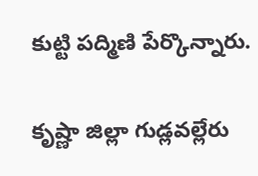కుట్టి పద్మిణి పేర్కొన్నారు.

కృష్ణా జిల్లా గుడ్లవల్లేరు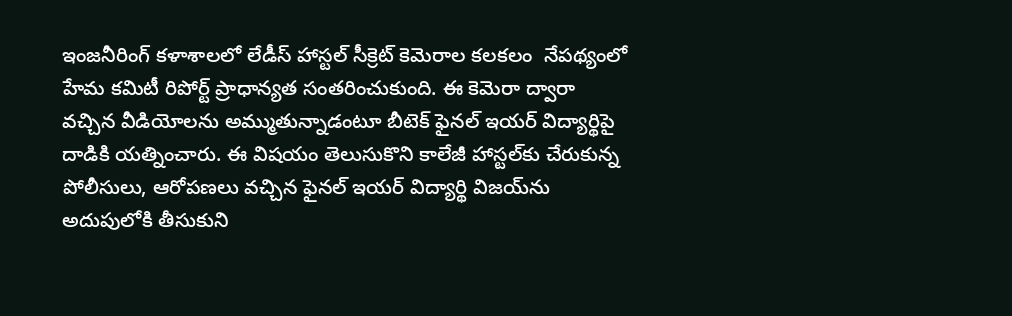ఇంజనీరింగ్ కళాశాలలో లేడీస్ హాస్టల్ సీక్రెట్‌ కెమెరాల కలకలం  నేపథ్యంలో హేమ కమిటీ రిపోర్ట్ ప్రాధాన్యత సంతరించుకుంది. ఈ కెమెరా ద్వారా వచ్చిన వీడియోలను అమ్ముతున్నాడంటూ బీటెక్ ఫైనల్ ఇయర్ విద్యార్థిపై దాడికి యత్నించారు. ఈ విషయం తెలుసుకొని కాలేజీ హాస్టల్‌కు చేరుకున్న పోలీసులు, ఆరోపణలు వచ్చిన ఫైనల్ ఇయర్ విద్యార్థి విజయ్‌ను అదుపులోకి తీసుకుని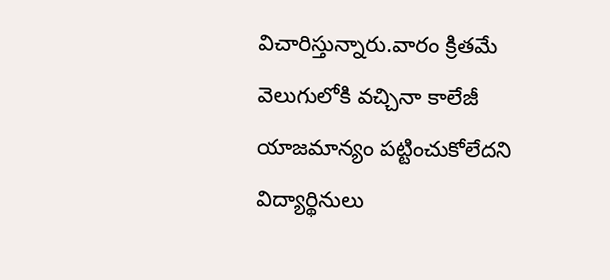విచారిస్తున్నారు.వారం క్రిత‌మే వెలుగులోకి వ‌చ్చినా కాలేజీ యాజమాన్యం ప‌ట్టించుకోలేద‌ని విద్యార్థినులు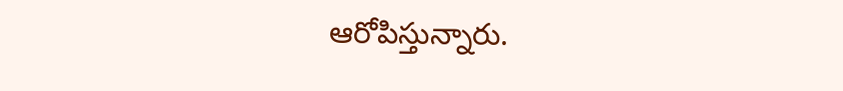ఆరోపిస్తున్నారు.